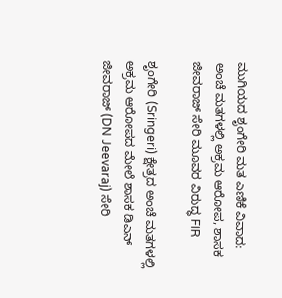ಮುಗಿಯದ ಶೃಂಗೇರಿ ಮತ ಎಣಿಕೆ ವಿವಾದ: ಅಂಚೆ ಮತಗಳಲ್ಲಿ ಅಕ್ರಮ ಆರೋಪ, ಶಾಸಕ ಜೀವರಾಜ್ ಸೇರಿ ಮೂವರ ವಿರುದ್ಧ FIR

ಶೃಂಗೇರಿ (Sringeri) ಕ್ಷೇತ್ರದ ಅಂಚೆ ಮತಗಳಲ್ಲಿ ಅಕ್ರಮ ಆರೋಪದ ಮೇಲೆ ಶಾಸಕ ಡಿಎನ್ ಜೀವರಾಜ್ (DN Jeevaraj) ಸೇರಿ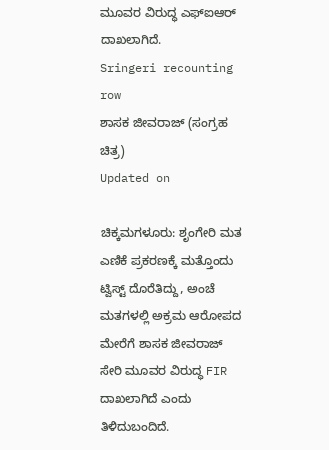ಮೂವರ ವಿರುದ್ಧ ಎಫ್‌ಐಆರ್ ದಾಖಲಾಗಿದೆ.
Sringeri recounting row
ಶಾಸಕ ಜೀವರಾಜ್ (ಸಂಗ್ರಹ ಚಿತ್ರ)
Updated on

ಚಿಕ್ಕಮಗಳೂರು: ಶೃಂಗೇರಿ ಮತ ಎಣಿಕೆ ಪ್ರಕರಣಕ್ಕೆ ಮತ್ತೊಂದು ಟ್ವಿಸ್ಟ್ ದೊರೆತಿದ್ದು, ಅಂಚೆ ಮತಗಳಲ್ಲಿ ಅಕ್ರಮ ಆರೋಪದ ಮೇರೆಗೆ ಶಾಸಕ ಜೀವರಾಜ್ ಸೇರಿ ಮೂವರ ವಿರುದ್ಧ FIR ದಾಖಲಾಗಿದೆ ಎಂದು ತಿಳಿದುಬಂದಿದೆ.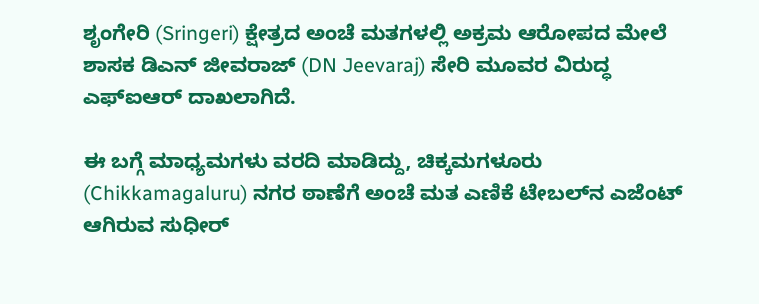ಶೃಂಗೇರಿ (Sringeri) ಕ್ಷೇತ್ರದ ಅಂಚೆ ಮತಗಳಲ್ಲಿ ಅಕ್ರಮ ಆರೋಪದ ಮೇಲೆ ಶಾಸಕ ಡಿಎನ್ ಜೀವರಾಜ್ (DN Jeevaraj) ಸೇರಿ ಮೂವರ ವಿರುದ್ಧ ಎಫ್‌ಐಆರ್ ದಾಖಲಾಗಿದೆ.

ಈ ಬಗ್ಗೆ ಮಾಧ್ಯಮಗಳು ವರದಿ ಮಾಡಿದ್ದು, ಚಿಕ್ಕಮಗಳೂರು (Chikkamagaluru) ನಗರ ಠಾಣೆಗೆ ಅಂಚೆ ಮತ ಎಣಿಕೆ ಟೇಬಲ್‌ನ ಎಜೆಂಟ್ ಆಗಿರುವ ಸುಧೀರ್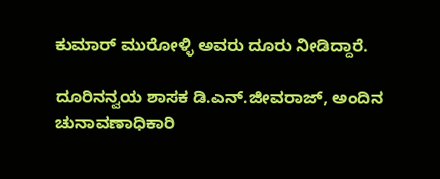ಕುಮಾರ್ ಮುರೋಳ್ಳಿ ಅವರು ದೂರು ನೀಡಿದ್ದಾರೆ.

ದೂರಿನನ್ವಯ ಶಾಸಕ ಡಿ.ಎನ್.ಜೀವರಾಜ್, ಅಂದಿನ ಚುನಾವಣಾಧಿಕಾರಿ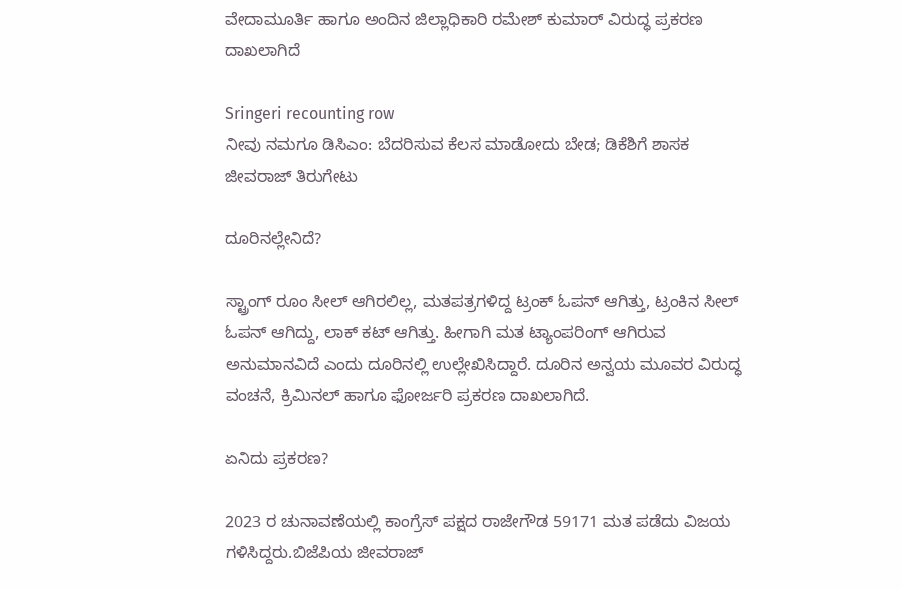ವೇದಾಮೂರ್ತಿ ಹಾಗೂ ಅಂದಿನ ಜಿಲ್ಲಾಧಿಕಾರಿ ರಮೇಶ್ ಕುಮಾರ್ ವಿರುದ್ಧ ಪ್ರಕರಣ ದಾಖಲಾಗಿದೆ

Sringeri recounting row
ನೀವು ನಮಗೂ ಡಿಸಿಎಂ: ಬೆದರಿಸುವ ಕೆಲಸ ಮಾಡೋದು ಬೇಡ; ಡಿಕೆಶಿಗೆ ಶಾಸಕ ಜೀವರಾಜ್ ತಿರುಗೇಟು

ದೂರಿನಲ್ಲೇನಿದೆ?

ಸ್ಟ್ರಾಂಗ್ ರೂಂ ಸೀಲ್ ಆಗಿರಲಿಲ್ಲ, ಮತಪತ್ರಗಳಿದ್ದ ಟ್ರಂಕ್ ಓಪನ್ ಆಗಿತ್ತು, ಟ್ರಂಕಿನ ಸೀಲ್ ಓಪನ್ ಆಗಿದ್ದು, ಲಾಕ್ ಕಟ್ ಆಗಿತ್ತು. ಹೀಗಾಗಿ ಮತ ಟ್ಯಾಂಪರಿಂಗ್ ಆಗಿರುವ ಅನುಮಾನವಿದೆ ಎಂದು ದೂರಿನಲ್ಲಿ ಉಲ್ಲೇಖಿಸಿದ್ದಾರೆ. ದೂರಿನ ಅನ್ವಯ ಮೂವರ ವಿರುದ್ಧ ವಂಚನೆ, ಕ್ರಿಮಿನಲ್ ಹಾಗೂ ಫೋರ್ಜರಿ ಪ್ರಕರಣ ದಾಖಲಾಗಿದೆ.

ಏನಿದು ಪ್ರಕರಣ?

2023 ರ ಚುನಾವಣೆಯಲ್ಲಿ ಕಾಂಗ್ರೆಸ್ ಪಕ್ಷದ ರಾಜೇಗೌಡ 59171 ಮತ ಪಡೆದು ವಿಜಯ ಗಳಿಸಿದ್ದರು.ಬಿಜೆಪಿಯ ಜೀವರಾಜ್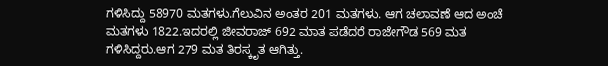ಗಳಿಸಿದ್ದು 58970 ಮತಗಳು.ಗೆಲುವಿನ ಅಂತರ 201 ಮತಗಳು. ಆಗ ಚಲಾವಣೆ ಆದ ಅಂಚೆ ಮತಗಳು 1822.ಇದರಲ್ಲಿ ಜೀವರಾಜ್ 692 ಮಾತ ಪಡೆದರೆ ರಾಜೇಗೌಡ 569 ಮತ ಗಳಿಸಿದ್ದರು.ಆಗ 279 ಮತ ತಿರಸ್ಕೃತ ಆಗಿತ್ತು.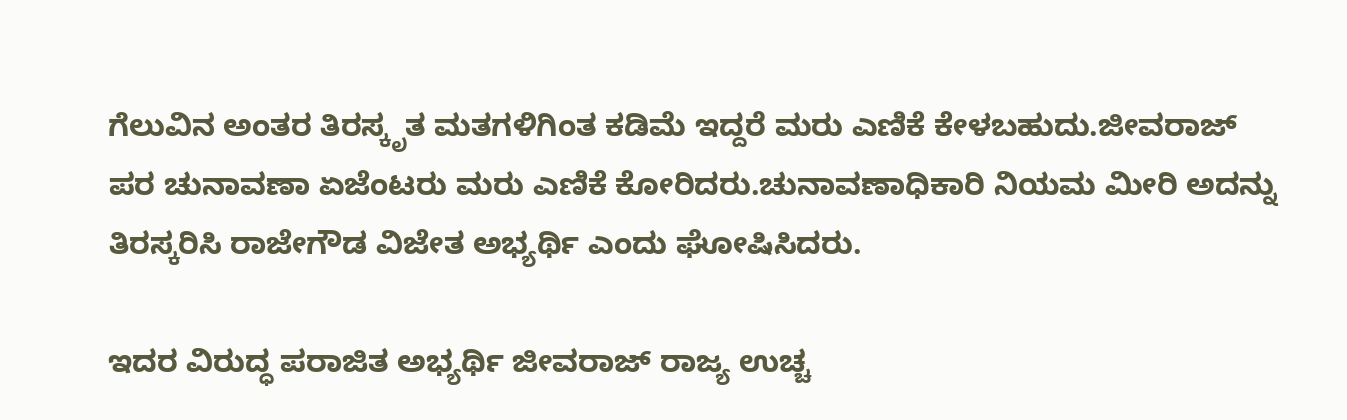ಗೆಲುವಿನ ಅಂತರ ತಿರಸ್ಕೃತ ಮತಗಳಿಗಿಂತ ಕಡಿಮೆ ಇದ್ದರೆ ಮರು ಎಣಿಕೆ ಕೇಳಬಹುದು.ಜೀವರಾಜ್ ಪರ ಚುನಾವಣಾ ಏಜೆಂಟರು ಮರು ಎಣಿಕೆ ಕೋರಿದರು.ಚುನಾವಣಾಧಿಕಾರಿ ನಿಯಮ ಮೀರಿ ಅದನ್ನು ತಿರಸ್ಕರಿಸಿ ರಾಜೇಗೌಡ ವಿಜೇತ ಅಭ್ಯರ್ಥಿ ಎಂದು ಘೋಷಿಸಿದರು.

ಇದರ ವಿರುದ್ಧ ಪರಾಜಿತ ಅಭ್ಯರ್ಥಿ ಜೀವರಾಜ್ ರಾಜ್ಯ ಉಚ್ಚ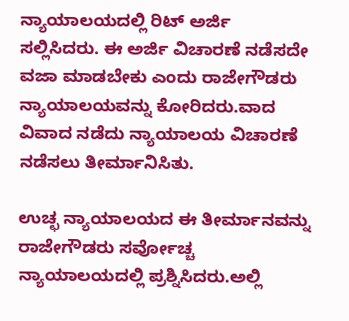ನ್ಯಾಯಾಲಯದಲ್ಲಿ ರಿಟ್ ಅರ್ಜಿ ಸಲ್ಲಿಸಿದರು. ಈ ಅರ್ಜಿ ವಿಚಾರಣೆ ನಡೆಸದೇ ವಜಾ ಮಾಡಬೇಕು ಎಂದು ರಾಜೇಗೌಡರು ನ್ಯಾಯಾಲಯವನ್ನು ಕೋರಿದರು.ವಾದ ವಿವಾದ ನಡೆದು ನ್ಯಾಯಾಲಯ ವಿಚಾರಣೆ ನಡೆಸಲು ತೀರ್ಮಾನಿಸಿತು.

ಉಚ್ಛ ನ್ಯಾಯಾಲಯದ ಈ ತೀರ್ಮಾನವನ್ನು ರಾಜೇಗೌಡರು ಸರ್ವೋಚ್ಚ ನ್ಯಾಯಾಲಯದಲ್ಲಿ ಪ್ರಶ್ನಿಸಿದರು.ಅಲ್ಲಿ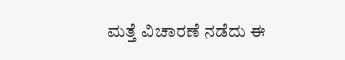ಮತ್ತೆ ವಿಚಾರಣೆ ನಡೆದು ಈ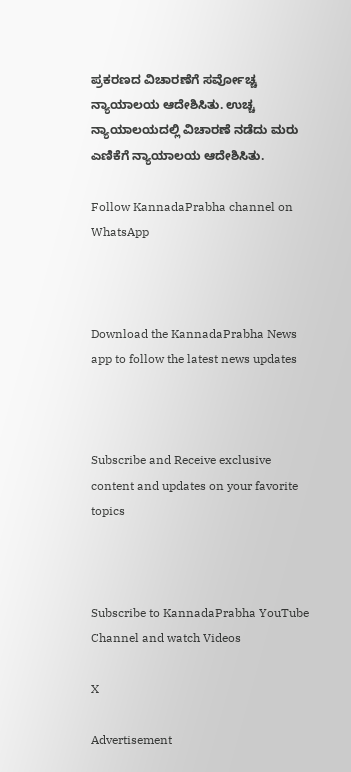ಪ್ರಕರಣದ ವಿಚಾರಣೆಗೆ ಸರ್ವೋಚ್ಚ ನ್ಯಾಯಾಲಯ ಆದೇಶಿಸಿತು. ಉಚ್ಚ ನ್ಯಾಯಾಲಯದಲ್ಲಿ ವಿಚಾರಣೆ ನಡೆದು ಮರು ಎಣಿಕೆಗೆ ನ್ಯಾಯಾಲಯ ಆದೇಶಿಸಿತು.

Follow KannadaPrabha channel on WhatsApp



Download the KannadaPrabha News app to follow the latest news updates



Subscribe and Receive exclusive content and updates on your favorite topics



Subscribe to KannadaPrabha YouTube Channel and watch Videos

X

Advertisement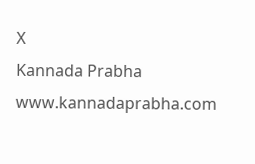X
Kannada Prabha
www.kannadaprabha.com